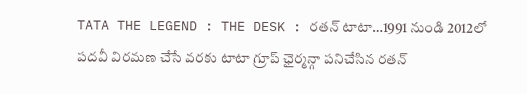TATA THE LEGEND : THE DESK : రతన్ టాటా…1991 నుండి 2012లో పదవీ విరమణ చేసే వరకు టాటా గ్రూప్ ఛైర్మన్గా పనిచేసిన రతన్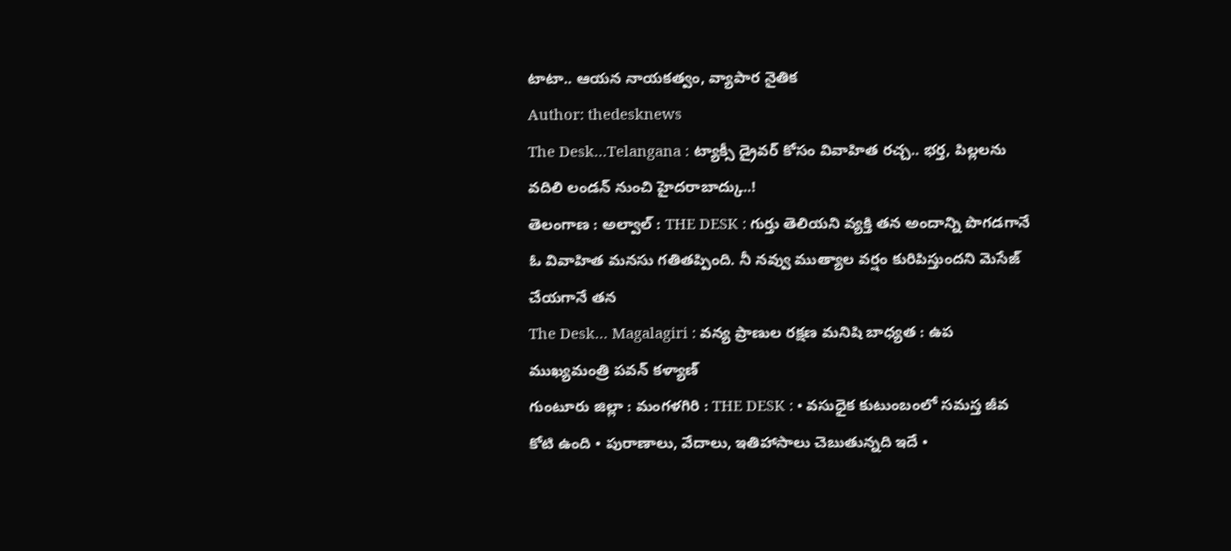టాటా.. ఆయన నాయకత్వం, వ్యాపార నైతిక
Author: thedesknews
The Desk…Telangana : ట్యాక్సీ డ్రైవర్ కోసం వివాహిత రచ్చ.. భర్త, పిల్లలను వదిలి లండన్ నుంచి హైదరాబాద్కు..!
తెలంగాణ : అల్వాల్ : THE DESK : గుర్తు తెలియని వ్యక్తి తన అందాన్ని పొగడగానే ఓ వివాహిత మనసు గతితప్పింది. నీ నవ్వు ముత్యాల వర్షం కురిపిస్తుందని మెసేజ్ చేయగానే తన
The Desk… Magalagiri : వన్య ప్రాణుల రక్షణ మనిషి బాధ్యత : ఉప ముఖ్యమంత్రి పవన్ కళ్యాణ్
గుంటూరు జిల్లా : మంగళగిరి : THE DESK : • వసుధైక కుటుంబంలో సమస్త జీవ కోటి ఉంది • పురాణాలు, వేదాలు, ఇతిహాసాలు చెబుతున్నది ఇదే •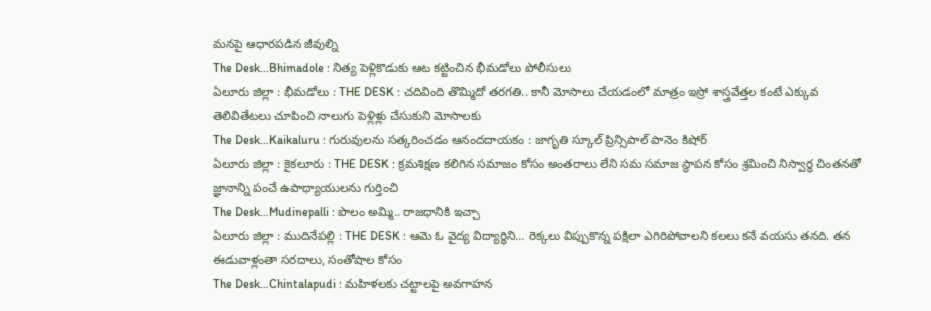మనపై ఆధారపడిన జీవుల్ని
The Desk…Bhimadole : నిత్య పెళ్లికొడుకు ఆట కట్టించిన భీమడోలు పోలీసులు
ఏలూరు జిల్లా : భీమడోలు : THE DESK : చదివింది తొమ్మిదో తరగతి.. కానీ మోసాలు చేయడంలో మాత్రం ఇస్రో శాస్త్రవేత్తల కంటే ఎక్కువ తెలివితేటలు చూపించి నాలుగు పెళ్లిళ్లు చేసుకుని మోసాలకు
The Desk…Kaikaluru : గురువులను సత్కరించడం ఆనందదాయకం : జాగృతి స్కూల్ ప్రిన్సిపాల్ పానెం కిషోర్
ఏలూరు జిల్లా : కైకలూరు : THE DESK : క్రమశిక్షణ కలిగిన సమాజం కోసం అంతరాలు లేని సమ సమాజ స్థాపన కోసం శ్రమించి నిస్వార్థ చింతనతో జ్ఞానాన్ని పంచే ఉపాధ్యాయులను గుర్తించి
The Desk…Mudinepalli : పొలం అమ్మి.. రాజధానికి ఇచ్చా
ఏలూరు జిల్లా : ముదినేపల్లి : THE DESK : ఆమె ఓ వైద్య విద్యార్థిని… రెక్కలు విప్పుకొన్న పక్షిలా ఎగిరిపోవాలని కలలు కనే వయసు తనది. తన ఈడువాళ్లంతా సరదాలు, సంతోషాల కోసం
The Desk…Chintalapudi : మహిళలకు చట్టాలపై అవగాహన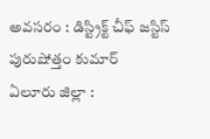అవసరం : డిస్ట్రిక్ట్ చీఫ్ జస్టిస్ పురుషోత్తం కుమార్
ఏలూరు జిల్లా :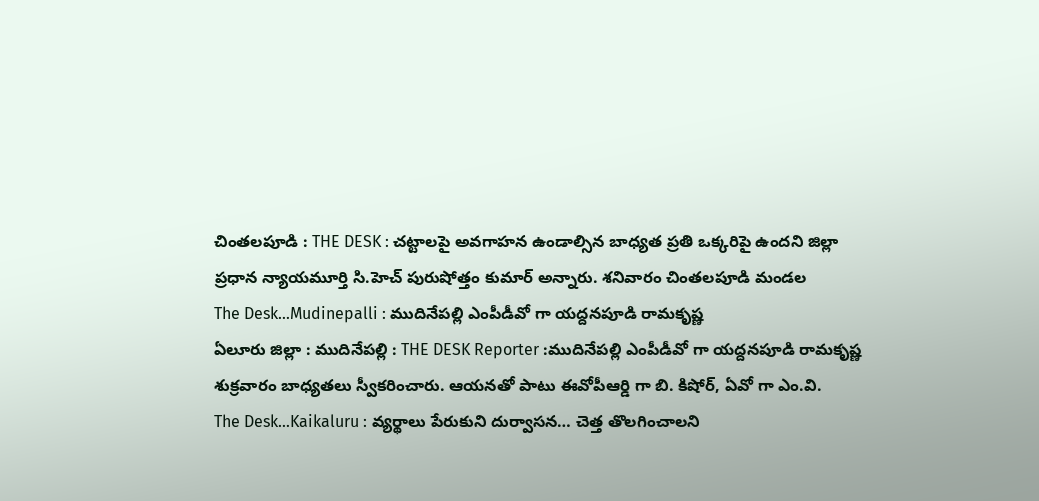చింతలపూడి : THE DESK : చట్టాలపై అవగాహన ఉండాల్సిన బాధ్యత ప్రతి ఒక్కరిపై ఉందని జిల్లా ప్రధాన న్యాయమూర్తి సి.హెచ్ పురుషోత్తం కుమార్ అన్నారు. శనివారం చింతలపూడి మండల
The Desk…Mudinepalli : ముదినేపల్లి ఎంపీడీవో గా యద్దనపూడి రామకృష్ణ
ఏలూరు జిల్లా : ముదినేపల్లి : THE DESK Reporter :ముదినేపల్లి ఎంపీడీవో గా యద్దనపూడి రామకృష్ణ శుక్రవారం బాధ్యతలు స్వీకరించారు. ఆయనతో పాటు ఈవోపీఆర్డి గా బి. కిషోర్, ఏవో గా ఎం.వి.
The Desk…Kaikaluru : వ్యర్థాలు పేరుకుని దుర్వాసన… చెత్త తొలగించాలని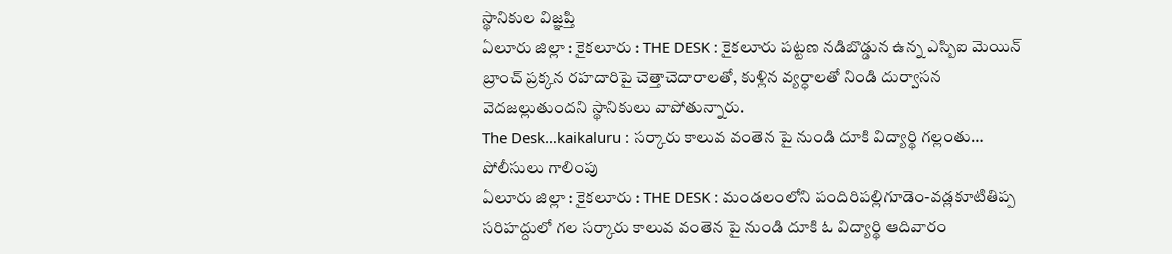స్థానికుల విజ్ఞప్తి
ఏలూరు జిల్లా : కైకలూరు : THE DESK : కైకలూరు పట్టణ నడిబొడ్డున ఉన్న ఎస్బిఐ మెయిన్ బ్రాంచ్ ప్రక్కన రహదారిపై చెత్తాచెదారాలతో, కుళ్లిన వ్యర్ధాలతో నిండి దుర్వాసన వెదజల్లుతుందని స్థానికులు వాపోతున్నారు.
The Desk…kaikaluru : సర్కారు కాలువ వంతెన పై నుండి దూకి విద్యార్థి గల్లంతు… పోలీసులు గాలింపు
ఏలూరు జిల్లా : కైకలూరు : THE DESK : మండలంలోని పందిరిపల్లిగూడెం-వడ్లకూటితిప్ప సరిహద్దులో గల సర్కారు కాలువ వంతెన పై నుండి దూకి ఓ విద్యార్థి ఆదివారం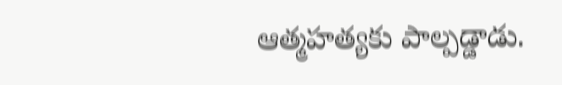ఆత్మహత్యకు పాల్పడ్డాడు.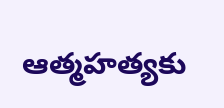ఆత్మహత్యకు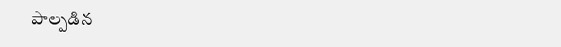పాల్పడిన